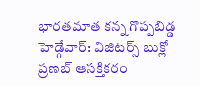భారతమాత కన్న గొప్పబిడ్డ హెడ్గేవార్: విజిటర్స్ బుక్లో ప్రణబ్ ఆసక్తికరం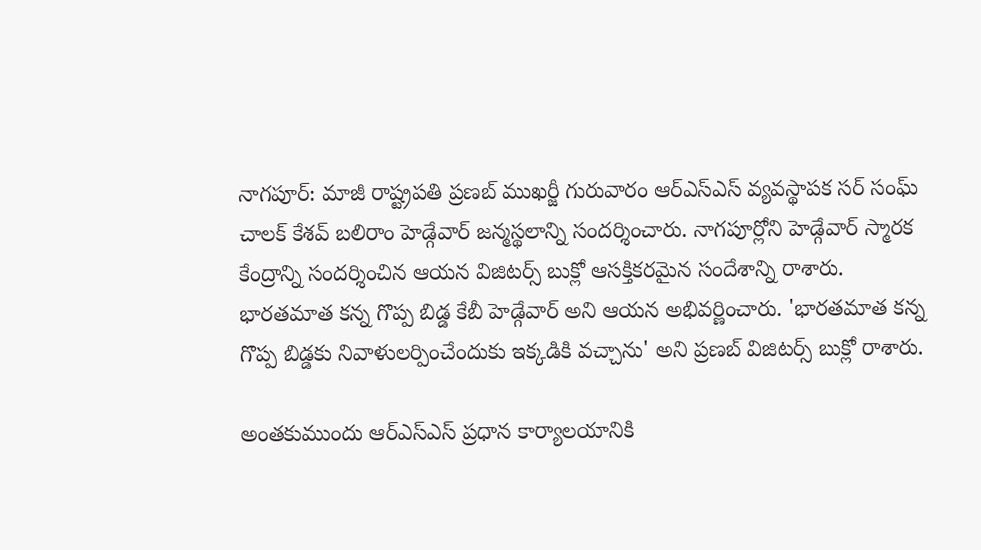నాగపూర్: మాజీ రాష్ట్రపతి ప్రణబ్ ముఖర్జీ గురువారం ఆర్ఎస్ఎస్ వ్యవస్థాపక సర్ సంఘ్ చాలక్ కేశవ్ బలిరాం హెడ్గేవార్ జన్మస్థలాన్ని సందర్శించారు. నాగపూర్లోని హెడ్గేవార్ స్మారక కేంద్రాన్ని సందర్శించిన ఆయన విజిటర్స్ బుక్లో ఆసక్తికరమైన సందేశాన్ని రాశారు.
భారతమాత కన్న గొప్ప బిడ్డ కేబీ హెడ్గేవార్ అని ఆయన అభివర్ణించారు. 'భారతమాత కన్న గొప్ప బిడ్డకు నివాళులర్పించేందుకు ఇక్కడికి వచ్చాను' అని ప్రణబ్ విజిటర్స్ బుక్లో రాశారు.

అంతకుముందు ఆర్ఎస్ఎస్ ప్రధాన కార్యాలయానికి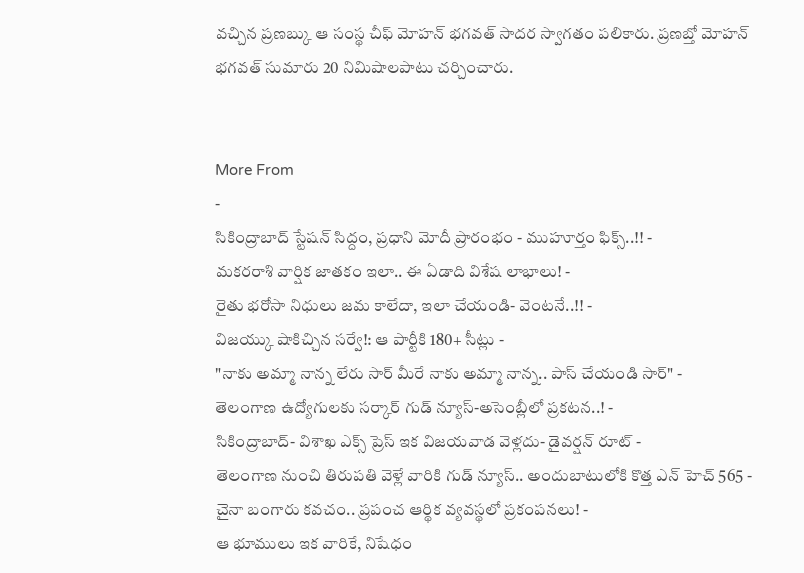వచ్చిన ప్రణబ్కు ఆ సంస్థ చీఫ్ మోహన్ భగవత్ సాదర స్వాగతం పలికారు. ప్రణబ్తో మోహన్ భగవత్ సుమారు 20 నిమిషాలపాటు చర్చించారు.


More From
-
సికింద్రాబాద్ స్టేషన్ సిద్దం, ప్రధాని మోదీ ప్రారంభం - ముహూర్తం ఫిక్స్..!! -
మకరరాశి వార్షిక జాతకం ఇలా.. ఈ ఏడాది విశేష లాభాలు! -
రైతు భరోసా నిధులు జమ కాలేదా, ఇలా చేయండి- వెంటనే..!! -
విజయ్కు షాకిచ్చిన సర్వే!: ఆ పార్టీకి 180+ సీట్లు -
"నాకు అమ్మా నాన్న లేరు సార్ మీరే నాకు అమ్మా నాన్న.. పాస్ చేయండి సార్" -
తెలంగాణ ఉద్యోగులకు సర్కార్ గుడ్ న్యూస్-అసెంబ్లీలో ప్రకటన..! -
సికింద్రాబాద్- విశాఖ ఎక్స్ ప్రెస్ ఇక విజయవాడ వెళ్లదు- డైవర్షన్ రూట్ -
తెలంగాణ నుంచి తిరుపతి వెళ్లే వారికి గుడ్ న్యూస్.. అందుబాటులోకి కొత్త ఎన్ హెచ్ 565 -
చైనా బంగారు కవచం.. ప్రపంచ ఆర్థిక వ్యవస్థలో ప్రకంపనలు! -
ఆ భూములు ఇక వారికే, నిషేధం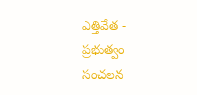ఎత్తివేత - ప్రభుత్వం సంచలన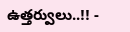ఉత్తర్వులు..!! -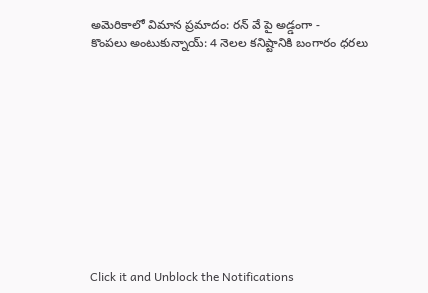అమెరికాలో విమాన ప్రమాదం: రన్ వే పై అడ్డంగా -
కొంపలు అంటుకున్నాయ్: 4 నెలల కనిష్టానికి బంగారం ధరలు












Click it and Unblock the Notifications